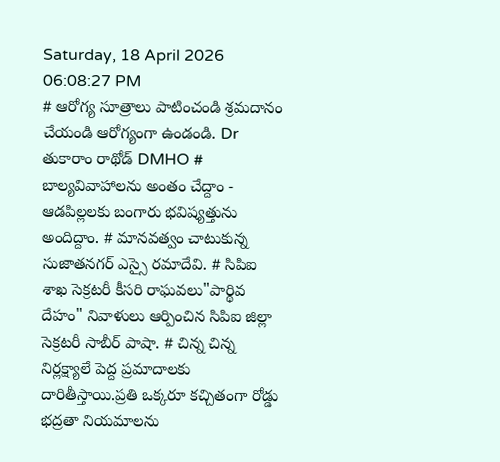Saturday, 18 April 2026 06:08:27 PM
# ఆరోగ్య సూత్రాలు పాటించండి శ్రమదానం చేయండి ఆరోగ్యంగా ఉండండి. Dr తుకారాం రాథోడ్ DMHO # బాల్యవివాహాలను అంతం చేద్దాం - ఆడపిల్లలకు బంగారు భవిష్యత్తును అందిద్దాం. # మానవత్వం చాటుకున్న సుజాతనగర్ ఎస్సై రమాదేవి. # సిపిఐ శాఖ సెక్రటరీ కీసరి రాఘవలు"పార్థివ దేహం" నివాళులు ఆర్పించిన సిపిఐ జిల్లా సెక్రటరీ సాబీర్ పాషా. # చిన్న చిన్న నిర్లక్ష్యాలే పెద్ద ప్రమాదాలకు దారితీస్తాయి.ప్రతి ఒక్కరూ కచ్చితంగా రోడ్డు భద్రతా నియమాలను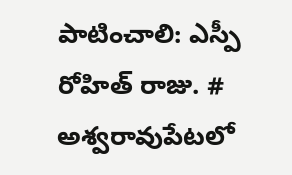పాటించాలి: ఎస్పీ రోహిత్ రాజు. # అశ్వరావుపేటలో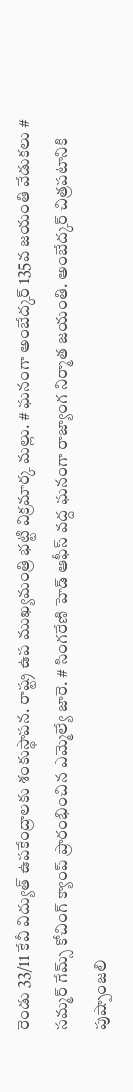రెండు 33/11 కేవీ విద్యుత్ ఉపకేంద్రాలకు శంకుస్థాపన. రాష్ట్ర ఉప ముఖ్యమంత్రి భట్టి విక్రమార్క మల్లు. # ఘనంగా అంబేద్కర్ 135వ జయంతి వేడుకలు # సమ్మర్ గేమ్స్ కోచింగ్ క్యాంప్ ప్రారంభించిన ఎమ్మెల్యే జారె. # సింగరేణి హెడ్ ఆఫీస్ వద్ద ఘనంగా రాజ్యాంగ నిర్మాత జయంతి. అంబేద్కర్ చిత్రపటానికి పుష్పాంజలి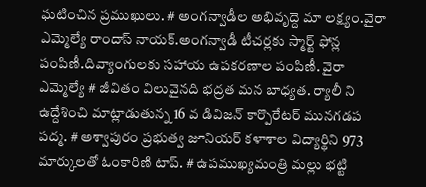ఘటించిన ప్రముఖులు. # అంగన్వాడీల అభివృద్దె మా లక్ష్యం.వైరా ఎమ్మెల్యే రాందాస్ నాయక్.అంగన్వాడీ టీచర్లకు స్మార్ట్ ఫోన్ల పంపిణీ.దివ్యాంగులకు సహాయ ఉపకరణాల పంపిణీ. వైరా ఎమ్మెల్యే # జీవితం విలువైనది భద్రత మన బాధ్యత. ర్యాలీ ని ఉద్దేశించి మాట్లాడుతున్న 16 వ డివిజన్ కార్పొరేటర్ మునగడప పద్మ. # అశ్వాపురం ప్రభుత్వ జూనియర్ కళాశాల విద్యార్థిని 973 మార్కులతో ఓంకారిణి టాప్. # ఉపముఖ్యమంత్రి మల్లు భట్టి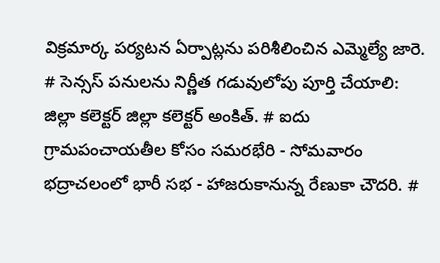విక్రమార్క పర్యటన ఏర్పాట్లను పరిశీలించిన ఎమ్మెల్యే జారె. # సెన్సస్ పనులను నిర్ణీత గడువులోపు పూర్తి చేయాలి: జిల్లా కలెక్టర్ జిల్లా కలెక్టర్ అంకిత్. # ఐదు గ్రామపంచాయతీల కోసం సమరభేరి - సోమవారం భద్రాచలంలో భారీ సభ - హాజరుకానున్న రేణుకా చౌదరి. #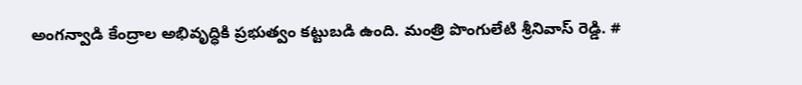అంగన్వాడి కేంద్రాల అభివృద్ధికి ప్రభుత్వం కట్టుబడి ఉంది. మంత్రి పొంగులేటి శ్రీనివాస్ రెడ్డి. #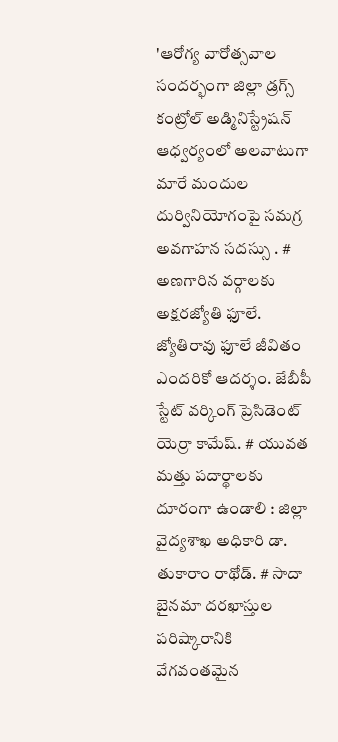'ఆరోగ్య వారోత్సవాల సందర్భంగా జిల్లా డ్రగ్స్ కంట్రోల్ అడ్మినిస్ట్రేషన్ ఆధ్వర్యంలో అలవాటుగా మారే మందుల దుర్వినియోగంపై సమగ్ర అవగాహన సదస్సు . # అణగారిన వర్గాలకు అక్షరజ్యోతి ఫూలే. జ్యోతిరావు ఫూలే జీవితం ఎందరికో ఆదర్శం. జేబీపీ స్టేట్ వర్కింగ్ ప్రెసిడెంట్ యెర్రా కామేష్. # యువత మత్తు పదార్థాలకు దూరంగా ఉండాలి : జిల్లా వైద్యశాఖ అధికారి డా. తుకారాం రాథోడ్. # సాదా బైనమా దరఖాస్తుల పరిష్కారానికి వేగవంతమైన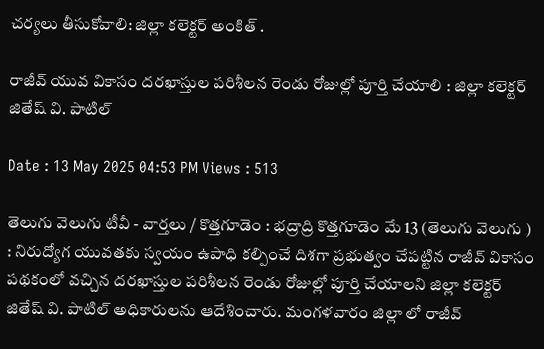చర్యలు తీసుకోవాలి: జిల్లా కలెక్టర్ అంకిత్ .

రాజీవ్ యువ వికాసం దరఖాస్తుల పరిశీలన రెండు రోజుల్లో పూర్తి చేయాలి : జిల్లా కలెక్టర్ జితేష్ వి. పాటిల్

Date : 13 May 2025 04:53 PM Views : 513

తెలుగు వెలుగు టీవీ - వార్తలు / కొత్తగూడెం : భద్రాద్రి కొత్తగూడెం మే 13 (తెలుగు వెలుగు ) : నిరుద్యోగ యువతకు స్వయం ఉపాధి కల్పించే దిశగా ప్రభుత్వం చేపట్టిన రాజీవ్ వికాసం పథకంలో వచ్చిన దరఖాస్తుల పరిశీలన రెండు రోజుల్లో పూర్తి చేయాలని జిల్లా కలెక్టర్ జితేష్ వి. పాటిల్ అధికారులను ఆదేశించారు. మంగళవారం జిల్లా లో రాజీవ్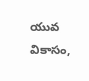యువ వికాసం,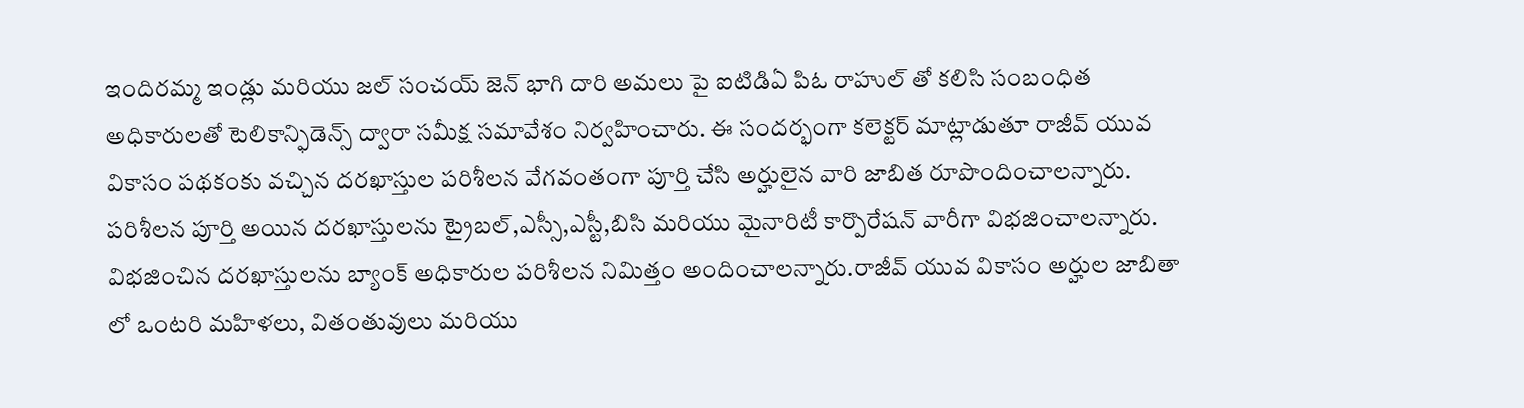ఇందిరమ్మ ఇండ్లు మరియు జల్ సంచయ్ జెన్ భాగి దారి అమలు పై ఐటిడిఏ పిఓ రాహుల్ తో కలిసి సంబంధిత అధికారులతో టెలికాన్ఫిడెన్స్ ద్వారా సమీక్ష సమావేశం నిర్వహించారు. ఈ సందర్భంగా కలెక్టర్ మాట్లాడుతూ రాజీవ్ యువ వికాసం పథకంకు వచ్చిన దరఖాస్తుల పరిశీలన వేగవంతంగా పూర్తి చేసి అర్హులైన వారి జాబిత రూపొందించాలన్నారు. పరిశీలన పూర్తి అయిన దరఖాస్తులను ట్రైబల్,ఎస్సీ,ఎస్టీ,బిసి మరియు మైనారిటీ కార్పొరేషన్ వారీగా విభజించాలన్నారు. విభజించిన దరఖాస్తులను బ్యాంక్ అధికారుల పరిశీలన నిమిత్తం అందించాలన్నారు.రాజీవ్ యువ వికాసం అర్హుల జాబితా లో ఒంటరి మహిళలు, వితంతువులు మరియు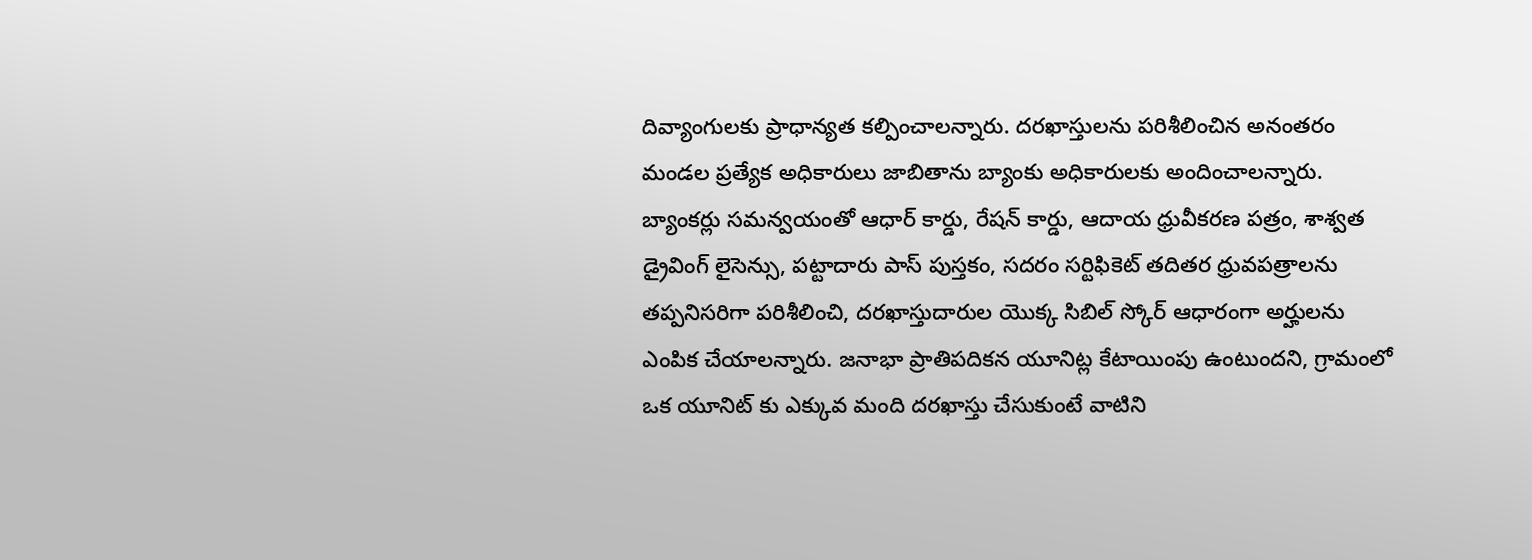దివ్యాంగులకు ప్రాధాన్యత కల్పించాలన్నారు. దరఖాస్తులను పరిశీలించిన అనంతరం మండల ప్రత్యేక అధికారులు జాబితాను బ్యాంకు అధికారులకు అందించాలన్నారు. బ్యాంకర్లు సమన్వయంతో ఆధార్ కార్డు, రేషన్ కార్డు, ఆదాయ ధ్రువీకరణ పత్రం, శాశ్వత డ్రైవింగ్ లైసెన్సు, పట్టాదారు పాస్ పుస్తకం, సదరం సర్టిఫికెట్ తదితర ధ్రువపత్రాలను తప్పనిసరిగా పరిశీలించి, దరఖాస్తుదారుల యొక్క సిబిల్ స్కోర్ ఆధారంగా అర్హులను ఎంపిక చేయాలన్నారు. జనాభా ప్రాతిపదికన యూనిట్ల కేటాయింపు ఉంటుందని, గ్రామంలో ఒక యూనిట్ కు ఎక్కువ మంది దరఖాస్తు చేసుకుంటే వాటిని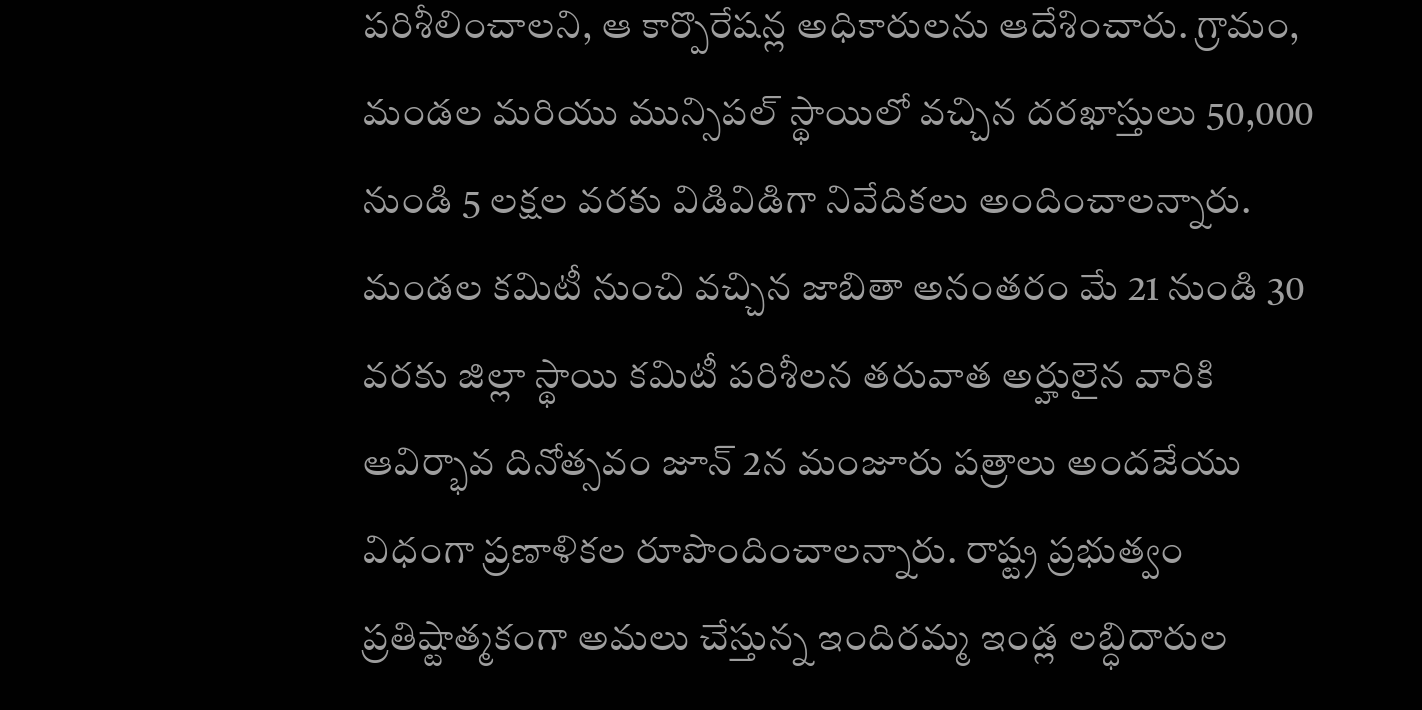పరిశీలించాలని, ఆ కార్పొరేషన్ల అధికారులను ఆదేశించారు. గ్రామం, మండల మరియు మున్సిపల్ స్థాయిలో వచ్చిన దరఖాస్తులు 50,000 నుండి 5 లక్షల వరకు విడివిడిగా నివేదికలు అందించాలన్నారు. మండల కమిటీ నుంచి వచ్చిన జాబితా అనంతరం మే 21 నుండి 30 వరకు జిల్లా స్థాయి కమిటీ పరిశీలన తరువాత అర్హులైన వారికి ఆవిర్భావ దినోత్సవం జూన్ 2న మంజూరు పత్రాలు అందజేయు విధంగా ప్రణాళికల రూపొందించాలన్నారు. రాష్ట్ర ప్రభుత్వం ప్రతిష్టాత్మకంగా అమలు చేస్తున్న ఇందిరమ్మ ఇండ్ల లబ్ధిదారుల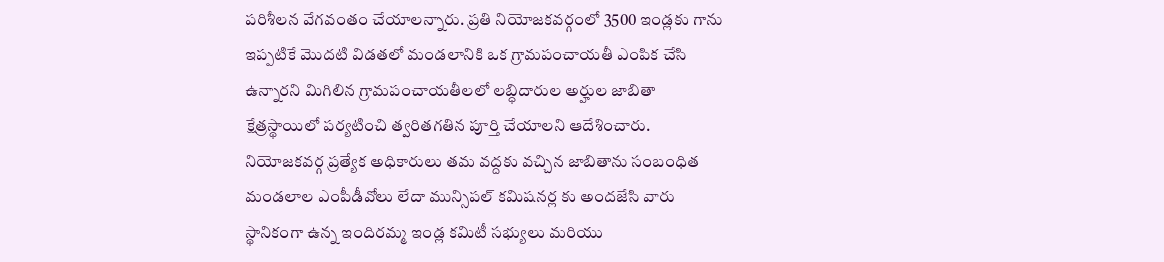పరిశీలన వేగవంతం చేయాలన్నారు. ప్రతి నియోజకవర్గంలో 3500 ఇండ్లకు గాను ఇప్పటికే మొదటి విడతలో మండలానికి ఒక గ్రామపంచాయతీ ఎంపిక చేసి ఉన్నారని మిగిలిన గ్రామపంచాయతీలలో లబ్ధిదారుల అర్హుల జాబితా క్షేత్రస్థాయిలో పర్యటించి త్వరితగతిన పూర్తి చేయాలని ఆదేశించారు. నియోజకవర్గ ప్రత్యేక అధికారులు తమ వద్దకు వచ్చిన జాబితాను సంబంధిత మండలాల ఎంపీడీవోలు లేదా మున్సిపల్ కమిషనర్ల కు అందజేసి వారు స్థానికంగా ఉన్న ఇందిరమ్మ ఇండ్ల కమిటీ సభ్యులు మరియు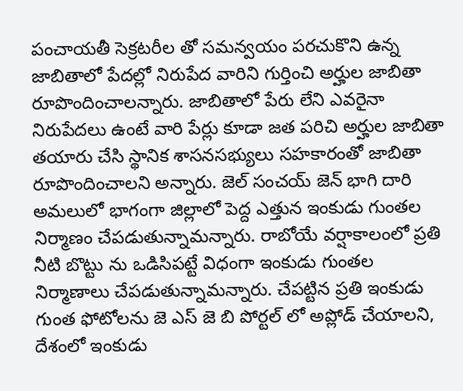పంచాయతీ సెక్రటరీల తో సమన్వయం పరచుకొని ఉన్న జాబితాలో పేదల్లో నిరుపేద వారిని గుర్తించి అర్హుల జాబితా రూపొందించాలన్నారు. జాబితాలో పేరు లేని ఎవరైనా నిరుపేదలు ఉంటే వారి పేర్లు కూడా జత పరిచి అర్హుల జాబితా తయారు చేసి స్థానిక శాసనసభ్యులు సహకారంతో జాబితా రూపొందించాలని అన్నారు. జెల్ సంచయ్ జెన్ భాగి దారి అమలులో భాగంగా జిల్లాలో పెద్ద ఎత్తున ఇంకుడు గుంతల నిర్మాణం చేపడుతున్నామన్నారు. రాబోయే వర్షాకాలంలో ప్రతి నీటి బొట్టు ను ఒడిసిపట్టే విధంగా ఇంకుడు గుంతల నిర్మాణాలు చేపడుతున్నామన్నారు. చేపట్టిన ప్రతి ఇంకుడు గుంత ఫోటోలను జె ఎస్ జె బి పోర్టల్ లో అప్లోడ్ చేయాలని, దేశంలో ఇంకుడు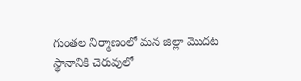గుంతల నిర్మాణంలో మన జిల్లా మొదట స్థానానికి చెరువులో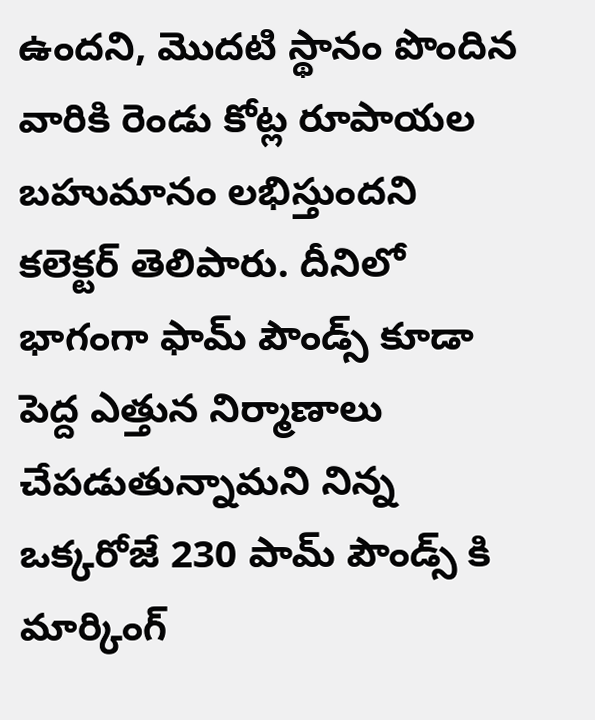ఉందని, మొదటి స్థానం పొందిన వారికి రెండు కోట్ల రూపాయల బహుమానం లభిస్తుందని కలెక్టర్ తెలిపారు. దీనిలో భాగంగా ఫామ్ పౌండ్స్ కూడా పెద్ద ఎత్తున నిర్మాణాలు చేపడుతున్నామని నిన్న ఒక్కరోజే 230 పామ్ పౌండ్స్ కి మార్కింగ్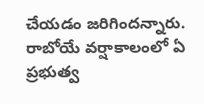చేయడం జరిగిందన్నారు. రాబోయే వర్షాకాలంలో ఏ ప్రభుత్వ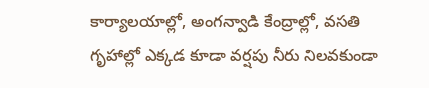కార్యాలయాల్లో, అంగన్వాడి కేంద్రాల్లో, వసతి గృహాల్లో ఎక్కడ కూడా వర్షపు నీరు నిలవకుండా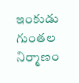ఇంకుడు గుంతల నిర్మాణం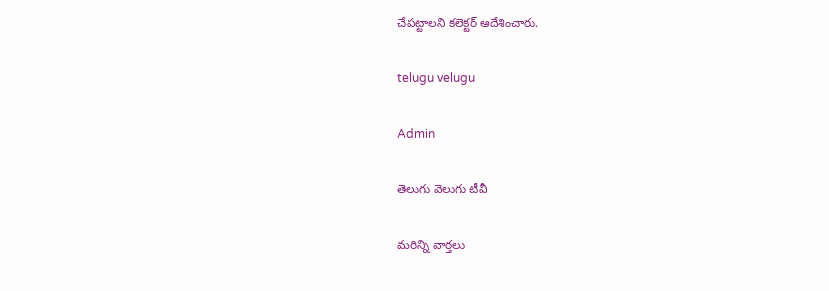చేపట్టాలని కలెక్టర్ ఆదేశించారు.

telugu velugu

Admin

తెలుగు వెలుగు టీవీ

మరిన్ని వార్తలు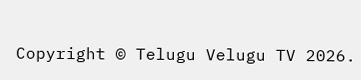Copyright © Telugu Velugu TV 2026.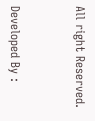All right Reserved.



Developed By :